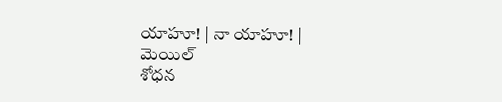యాహూ! | నా యాహూ! | మెయిల్
శోధన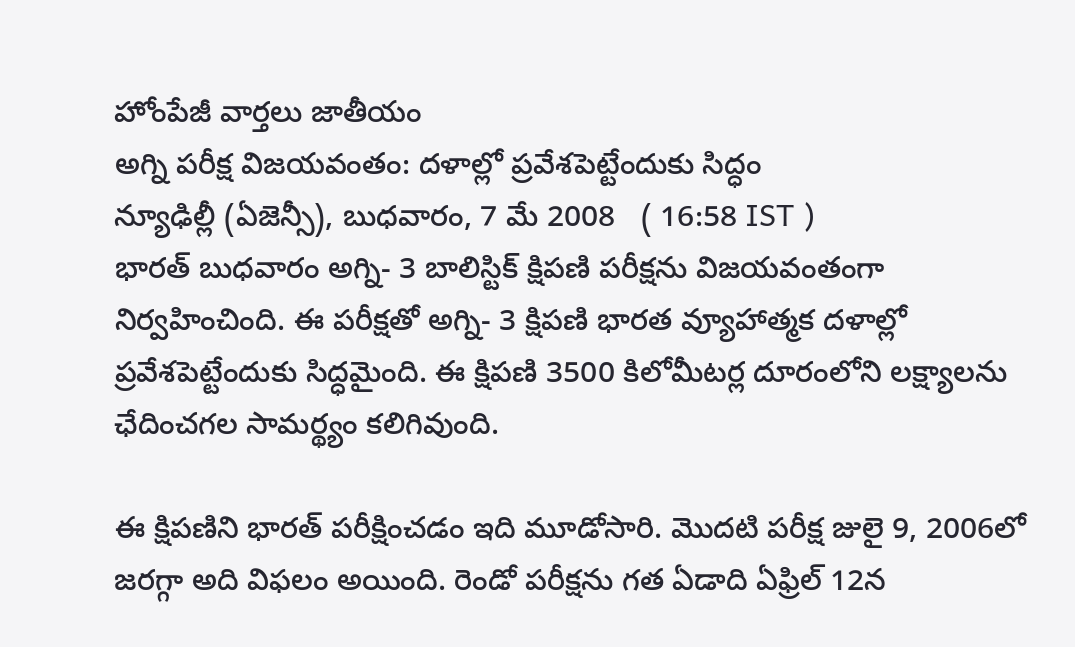హోంపేజీ వార్తలు జాతీయం
అగ్ని పరీక్ష విజయవంతం: దళాల్లో ప్రవేశపెట్టేందుకు సిద్ధం
న్యూఢిల్లీ (ఏజెన్సీ), బుధవారం, 7 మే 2008   ( 16:58 IST )
భారత్ బుధవారం అగ్ని- 3 బాలిస్టిక్ క్షిపణి పరీక్షను విజయవంతంగా నిర్వహించింది. ఈ పరీక్షతో అగ్ని- 3 క్షిపణి భారత వ్యూహాత్మక దళాల్లో ప్రవేశపెట్టేందుకు సిద్ధమైంది. ఈ క్షిపణి 3500 కిలోమీటర్ల దూరంలోని లక్ష్యాలను ఛేదించగల సామర్థ్యం కలిగివుంది.

ఈ క్షిపణిని భారత్ పరీక్షించడం ఇది మూడోసారి. మొదటి పరీక్ష జులై 9, 2006లో జరగ్గా అది విఫలం అయింది. రెండో పరీక్షను గత ఏడాది ఏఫ్రిల్ 12న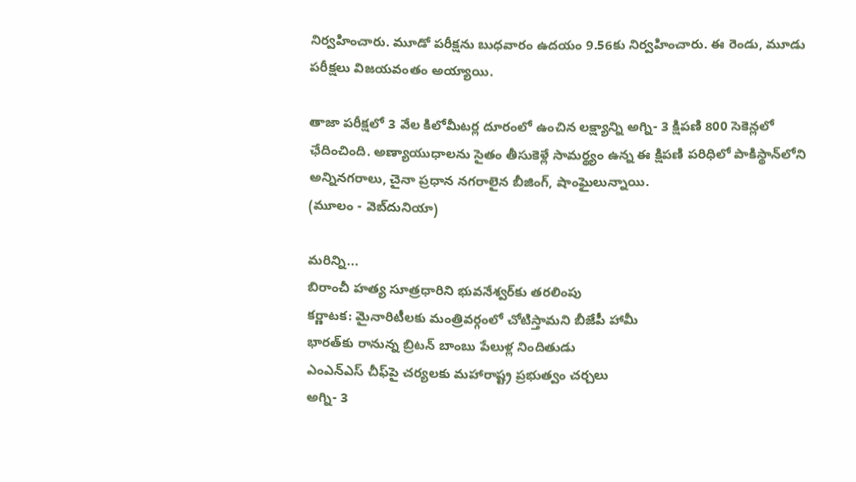నిర్వహించారు. మూడో పరీక్షను బుధవారం ఉదయం 9.56కు నిర్వహించారు. ఈ రెండు, మూడు పరీక్షలు విజయవంతం అయ్యాయి.

తాజా పరీక్షలో 3 వేల కిలోమీటర్ల దూరంలో ఉంచిన లక్ష్యాన్ని అగ్ని- 3 క్షిపణి 800 సెకెన్లలో ఛేదించింది. అణ్యాయుధాలను సైతం తీసుకెళ్లే సామర్థ్యం ఉన్న ఈ క్షిపణి పరిధిలో పాకిస్థాన్‌లోని అన్నినగరాలు, చైనా ప్రధాన నగరాలైన బీజింగ్, షాంఘైలున్నాయి.
(మూలం - వెబ్‌దునియా)

మరిన్ని...
బిరాంచీ హత్య సూత్రధారిని భువనేశ్వర్‌కు తరలింపు
కర్ణాటక: మైనారిటీలకు మంత్రివర్గంలో చోటిస్తామని బీజేపీ హామీ
భారత్‌‌‌కు రానున్న బ్రిటన్ బాంబు పేలుళ్ల నిందితుడు
ఎంఎన్ఎస్ చీఫ్‌పై చర్యలకు మహారాష్ట్ర ప్రభుత్వం చర్చలు
అగ్ని- 3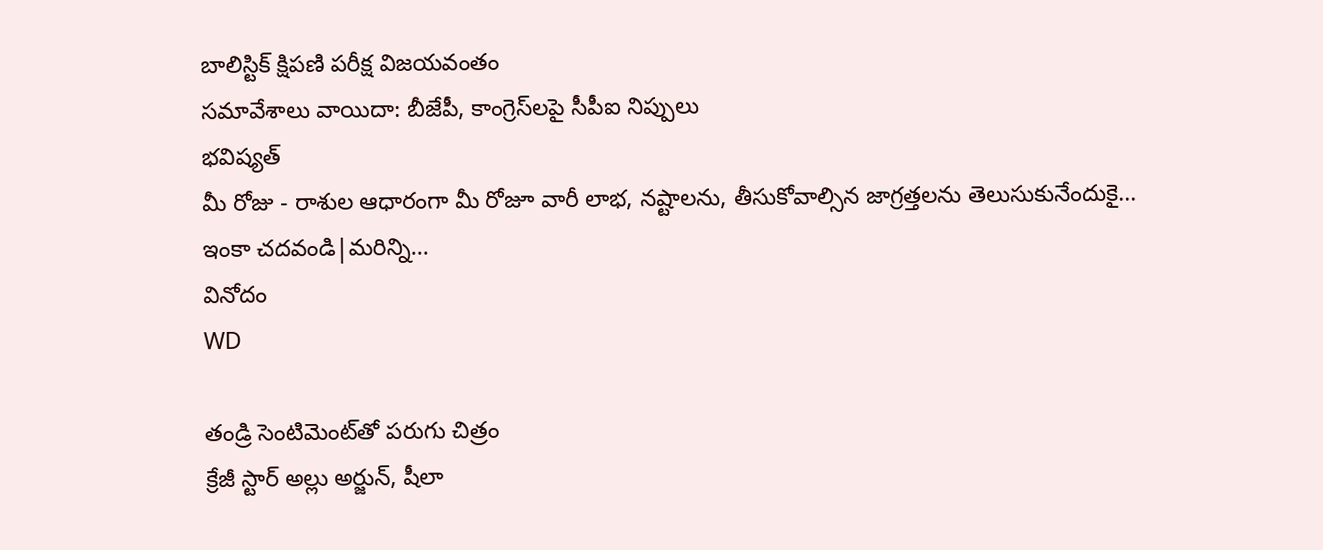బాలిస్టిక్ క్షిపణి పరీక్ష విజయవంతం
సమావేశాలు వాయిదా: బీజేపీ, కాంగ్రెస్‌లపై సీపీఐ నిప్పులు
భవిష్యత్
మీ రోజు - రాశుల ఆధారంగా మీ రోజూ వారీ లాభ, నష్టాలను, తీసుకోవాల్సిన జాగ్రత్తలను తెలుసుకునేందుకై...
ఇంకా చదవండి|మరిన్ని...
వినోదం
WD

తండ్రి సెంటిమెంట్‌తో పరుగు చిత్రం
క్రేజీ స్టార్ అల్లు అర్జున్, షీలా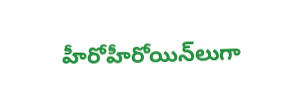హీరోహీరోయిన్‌లుగా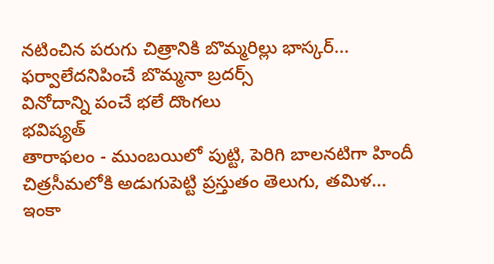నటించిన పరుగు చిత్రానికి బొమ్మరిల్లు భాస్కర్...
ఫర్వాలేదనిపించే బొమ్మనా బ్రదర్స్
వినోదాన్ని పంచే భలే దొంగలు
భవిష్యత్
తారాఫలం - ముంబయిలో పుట్టి, పెరిగి బాలనటిగా హిందీ చిత్రసీమలోకి అడుగుపెట్టి ప్రస్తుతం తెలుగు, తమిళ...
ఇంకా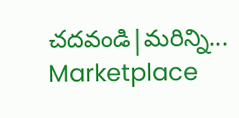చదవండి|మరిన్ని...
Marketplace